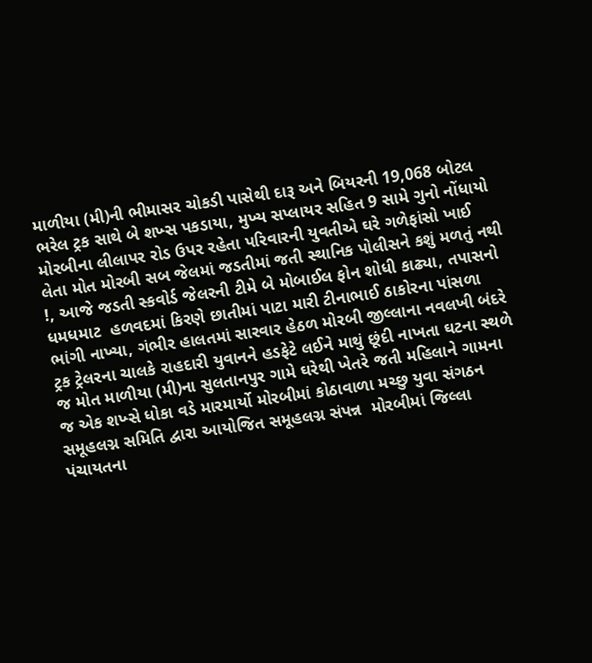માળીયા (મી)ની ભીમાસર ચોકડી પાસેથી દારૂ અને બિયરની 19,068 બોટલ ભરેલ ટ્રક સાથે બે શખ્સ પકડાયા, મુખ્ય સપ્લાયર સહિત 9 સામે ગુનો નોંધાયો મોરબીના લીલાપર રોડ ઉપર રહેતા પરિવારની યુવતીએ ઘરે ગળેફાંસો ખાઈ લેતા મોત મોરબી સબ જેલમાં જડતીમાં જતી સ્થાનિક પોલીસને કશું મળતું નથી !, આજે જડતી સ્કવોર્ડ જેલરની ટીમે બે મોબાઈલ ફોન શોધી કાઢ્યા, તપાસનો ધમધમાટ  હળવદમાં કિરણે છાતીમાં પાટા મારી ટીનાભાઈ ઠાકોરના પાંસળા ભાંગી નાખ્યા, ગંભીર હાલતમાં સારવાર હેઠળ મોરબી જીલ્લાના નવલખી બંદરે ટ્રક ટ્રેલરના ચાલકે રાહદારી યુવાનને હડફેટે લઈને માથું છૂંદી નાખતા ઘટના સ્થળે જ મોત માળીયા (મી)ના સુલતાનપુર ગામે ઘરેથી ખેતરે જતી મહિલાને ગામના જ એક શખ્સે ધોકા વડે મારમાર્યો મોરબીમાં કોઠાવાળા મચ્છુ યુવા સંગઠન સમૂહલગ્ન સમિતિ દ્વારા આયોજિત સમૂહલગ્ન સંપન્ન  મોરબીમાં જિલ્લા પંચાયતના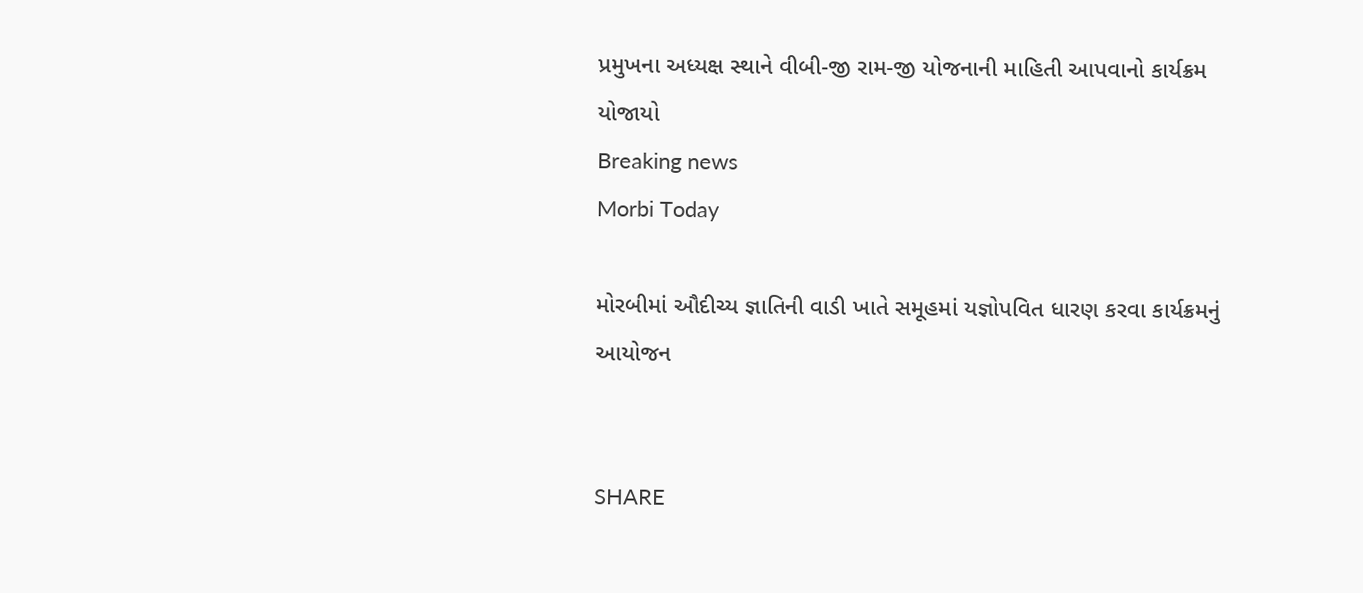પ્રમુખના અધ્યક્ષ સ્થાને વીબી-જી રામ-જી યોજનાની માહિતી આપવાનો કાર્યક્રમ યોજાયો
Breaking news
Morbi Today

મોરબીમાં ઔદીચ્ય જ્ઞાતિની વાડી ખાતે સમૂહમાં યજ્ઞોપવિત ધારણ કરવા કાર્યક્રમનું આયોજન


SHARE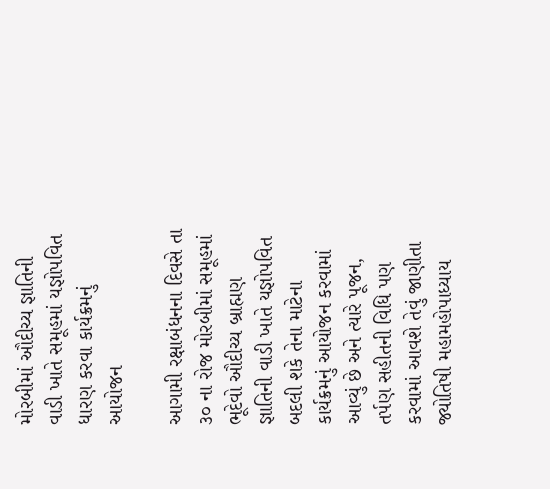મોરબીમાં ઔદીચ્ય જ્ઞાતિની વાડી ખાતે સમૂહમાં યજ્ઞોપવિત ધારણ કરવા કાર્યક્રમનું આયોજન

આગામી રક્ષાબંધનના દિવસે તા ૩૦ ના રોજ મોરબીમાં સમૂહમાં ભૂદેવો ઔદીચ્ય બ્રાહ્મણ જ્ઞાતિની વાડી ખાતે યજ્ઞોપવિત બદલી શકે તેના માટેના કાર્યક્રમનું આયોજન કરવામાં આવ્યું છે અને ત્યારે પૂજન, તર્પણ સહીતની વિધિ પણ કરવામાં આવશે તેવું જાણીતા જ્યોતિષી મહામહોપાધ્યાય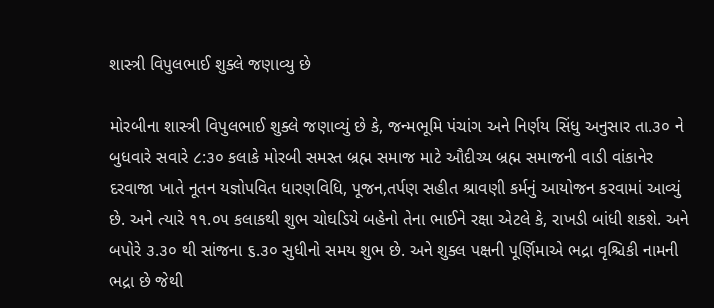શાસ્ત્રી વિપુલભાઈ શુક્લે જણાવ્યુ છે

મોરબીના શાસ્ત્રી વિપુલભાઈ શુક્લે જણાવ્યું છે કે, જન્મભૂમિ પંચાંગ અને નિર્ણય સિંધુ અનુસાર તા.૩૦ ને બુધવારે સવારે ૮:૩૦ કલાકે મોરબી સમસ્ત બ્રહ્મ સમાજ માટે ઔદીચ્ય બ્રહ્મ સમાજની વાડી વાંકાનેર દરવાજા ખાતે નૂતન યજ્ઞોપવિત ધારણવિધિ, પૂજન,તર્પણ સહીત શ્રાવણી કર્મનું આયોજન કરવામાં આવ્યું છે. અને ત્યારે ૧૧.૦૫ કલાકથી શુભ ચોઘડિયે બહેનો તેના ભાઈને રક્ષા એટલે કે, રાખડી બાંધી શકશે. અને બપોરે ૩.૩૦ થી સાંજના ૬.૩૦ સુધીનો સમય શુભ છે. અને શુક્લ પક્ષની પૂર્ણિમાએ ભદ્રા વૃશ્ચિકી નામની ભદ્રા છે જેથી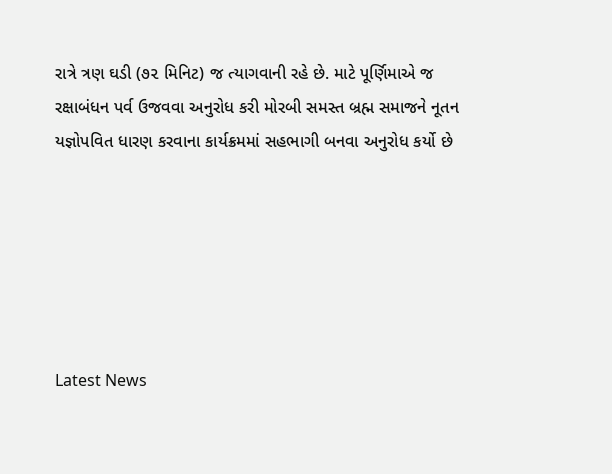રાત્રે ત્રણ ઘડી (૭૨ મિનિટ) જ ત્યાગવાની રહે છે. માટે પૂર્ણિમાએ જ રક્ષાબંધન પર્વ ઉજવવા અનુરોધ કરી મોરબી સમસ્ત બ્રહ્મ સમાજને નૂતન યજ્ઞોપવિત ધારણ કરવાના કાર્યક્રમમાં સહભાગી બનવા અનુરોધ કર્યો છે






Latest News